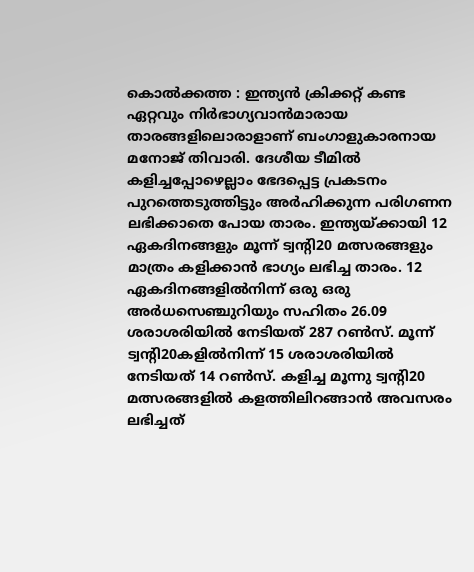കൊൽക്കത്ത : ഇന്ത്യൻ ക്രിക്കറ്റ് കണ്ട ഏറ്റവും നിർഭാഗ്യവാൻമാരായ താരങ്ങളിലൊരാളാണ് ബംഗാളുകാരനായ മനോജ് തിവാരി. ദേശീയ ടീമിൽ കളിച്ചപ്പോഴെല്ലാം ഭേദപ്പെട്ട പ്രകടനം പുറത്തെടുത്തിട്ടും അർഹിക്കുന്ന പരിഗണന ലഭിക്കാതെ പോയ താരം. ഇന്ത്യയ്ക്കായി 12 ഏകദിനങ്ങളും മൂന്ന് ട്വന്റി20 മത്സരങ്ങളും മാത്രം കളിക്കാൻ ഭാഗ്യം ലഭിച്ച താരം. 12 ഏകദിനങ്ങളിൽനിന്ന് ഒരു ഒരു അർധസെഞ്ചുറിയും സഹിതം 26.09 ശരാശരിയിൽ നേടിയത് 287 റൺസ്. മൂന്ന് ട്വന്റി20കളിൽനിന്ന് 15 ശരാശരിയിൽ നേടിയത് 14 റൺസ്. കളിച്ച മൂന്നു ട്വന്റി20 മത്സരങ്ങളിൽ കളത്തിലിറങ്ങാൻ അവസരം ലഭിച്ചത്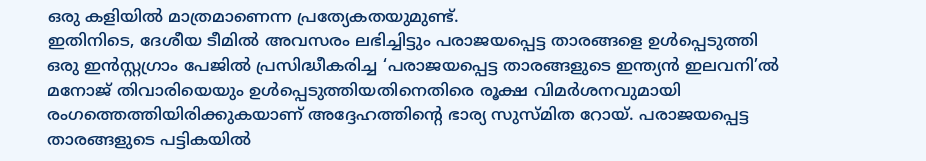ഒരു കളിയിൽ മാത്രമാണെന്ന പ്രത്യേകതയുമുണ്ട്.
ഇതിനിടെ, ദേശീയ ടീമിൽ അവസരം ലഭിച്ചിട്ടും പരാജയപ്പെട്ട താരങ്ങളെ ഉൾപ്പെടുത്തി ഒരു ഇൻസ്റ്റഗ്രാം പേജിൽ പ്രസിദ്ധീകരിച്ച ‘പരാജയപ്പെട്ട താരങ്ങളുടെ ഇന്ത്യൻ ഇലവനി’ൽ മനോജ് തിവാരിയെയും ഉൾപ്പെടുത്തിയതിനെതിരെ രൂക്ഷ വിമർശനവുമായി രംഗത്തെത്തിയിരിക്കുകയാണ് അദ്ദേഹത്തിന്റെ ഭാര്യ സുസ്മിത റോയ്. പരാജയപ്പെട്ട താരങ്ങളുടെ പട്ടികയിൽ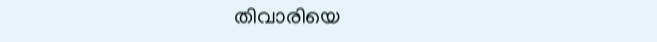തിവാരിയെ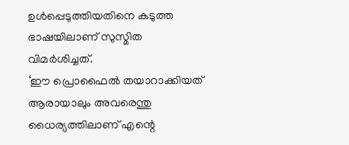ഉൾപ്പെടുത്തിയതിനെ കടുത്ത ഭാഷയിലാണ് സുസ്മിത വിമർശിച്ചത്.
‘ഈ പ്രൊഫൈൽ തയാറാക്കിയത് ആരായാലും അവരെന്തു ധൈര്യത്തിലാണ് എന്റെ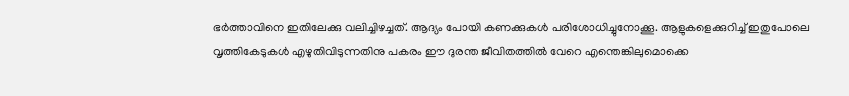ഭർത്താവിനെ ഇതിലേക്കു വലിച്ചിഴച്ചത്. ആദ്യം പോയി കണക്കുകൾ പരിശോധിച്ചുനോക്കൂ. ആളുകളെക്കുറിച്ച് ഇതുപോലെ വൃത്തികേടുകൾ എഴുതിവിടുന്നതിനു പകരം ഈ ദുരന്ത ജീവിതത്തിൽ വേറെ എന്തെങ്കിലുമൊക്കെ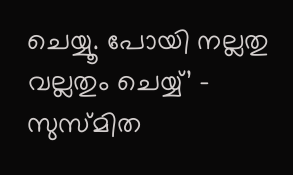ചെയ്യൂ. പോയി നല്ലതു വല്ലതും ചെയ്യ്’ – സുസ്മിത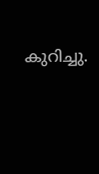കുറിച്ചു.